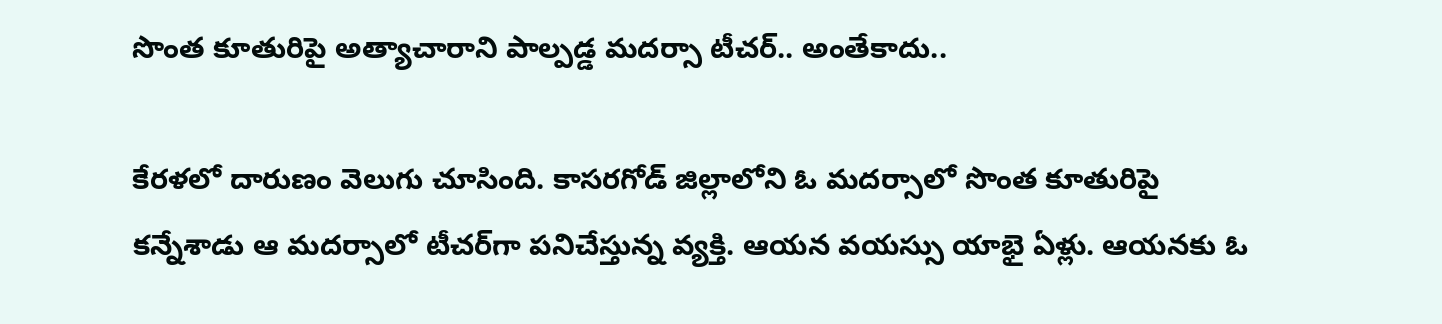సొంత కూతురిపై అత్యాచారాని పాల్పడ్డ మదర్సా టీచర్.. అంతేకాదు..

కేరళలో దారుణం వెలుగు చూసింది. కాసరగోడ్‌ జిల్లాలోని ఓ మదర్సాలో సొంత కూతురిపై కన్నేశాడు ఆ మదర్సాలో టీచర్‌గా పనిచేస్తున్న వ్యక్తి‌. ఆయన వయస్సు యాభై ఏళ్లు. ఆయనకు ఓ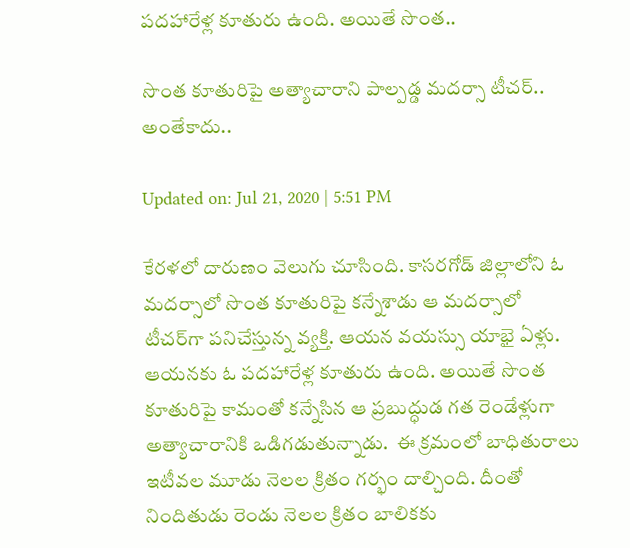పదహారేళ్ల కూతురు ఉంది. అయితే సొంత..

సొంత కూతురిపై అత్యాచారాని పాల్పడ్డ మదర్సా టీచర్.. అంతేకాదు..

Updated on: Jul 21, 2020 | 5:51 PM

కేరళలో దారుణం వెలుగు చూసింది. కాసరగోడ్‌ జిల్లాలోని ఓ మదర్సాలో సొంత కూతురిపై కన్నేశాడు ఆ మదర్సాలో టీచర్‌గా పనిచేస్తున్న వ్యక్తి‌. ఆయన వయస్సు యాభై ఏళ్లు. ఆయనకు ఓ పదహారేళ్ల కూతురు ఉంది. అయితే సొంత కూతురిపై కామంతో కన్నేసిన ఆ ప్రబుద్ధుడ గత రెండేళ్లుగా అత్యాచారానికి ఒడిగడుతున్నాడు.  ఈ క్రమంలో బాధితురాలు ఇటీవల మూడు నెలల క్రితం గర్భం దాల్చింది. దీంతో నిందితుడు రెండు నెలల క్రితం బాలికకు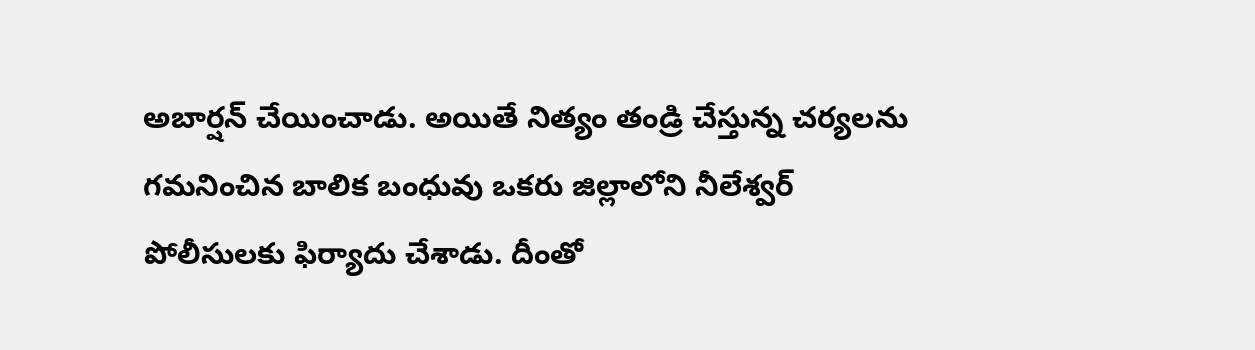అబార్షన్ చేయించాడు. అయితే నిత్యం తండ్రి చేస్తున్న చర్యలను గమనించిన బాలిక బంధువు ఒకరు జిల్లాలోని నీలేశ్వర్ పోలీసులకు ఫిర్యాదు చేశాడు. దీంతో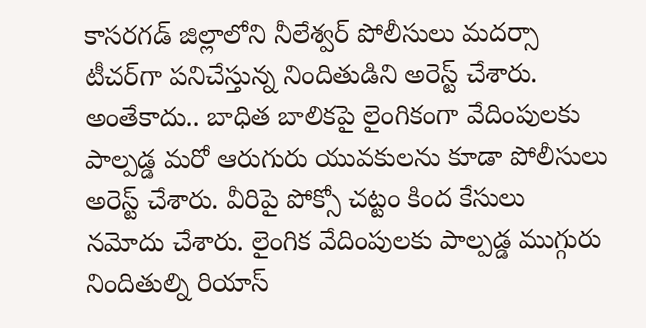కాసరగడ్ జిల్లాలోని నీలేశ్వర్‌ పోలీసులు మదర్సా టీచర్‌గా పనిచేస్తున్న నిందితుడిని అరెస్ట్ చేశారు. అంతేకాదు.. బాధిత బాలికపై లైంగికంగా వేదింపులకు పాల్పడ్డ మరో ఆరుగురు యువకులను కూడా పోలీసులు అరెస్ట్ చేశారు. వీరిపై పోక్సో చట్టం కింద కేసులు నమోదు చేశారు. లైంగిక వేదింపులకు పాల్పడ్డ ముగ్గురు నిందితుల్ని రియాస్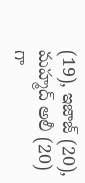(19), ఇజాజ్ (20), మహ్మద్ అలీ (20) గా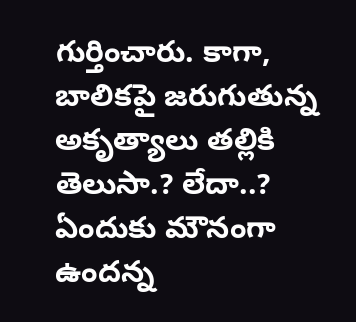గుర్తించారు. కాగా, బాలికపై జరుగుతున్న అకృత్యాలు తల్లికి తెలుసా.? లేదా..? ఏందుకు మౌనంగా ఉందన్న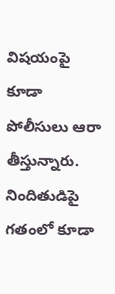విషయంపై కూడా పోలీసులు ఆరా తీస్తున్నారు. నిందితుడిపై గతంలో కూడా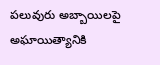పలువురు అబ్బాయిలపై అఘాయిత్యానికి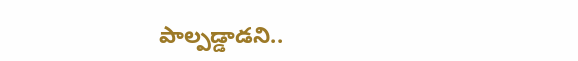పాల్పడ్డాడని..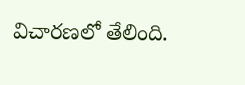విచారణలో తేలింది.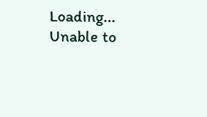Loading...
Unable to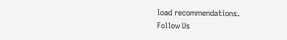load recommendations.
Follow Us